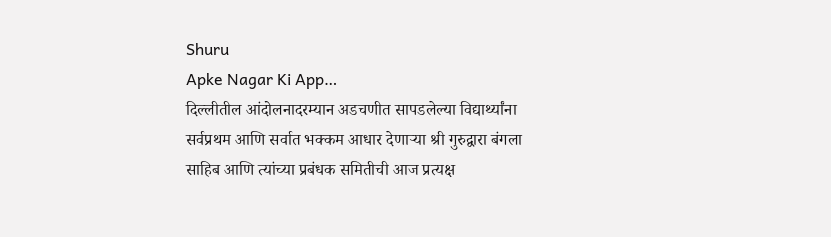Shuru
Apke Nagar Ki App…
दिल्लीतील आंदोलनादरम्यान अडचणीत सापडलेल्या विद्यार्थ्यांना सर्वप्रथम आणि सर्वात भक्कम आधार देणाऱ्या श्री गुरुद्वारा बंगला साहिब आणि त्यांच्या प्रबंधक समितीची आज प्रत्यक्ष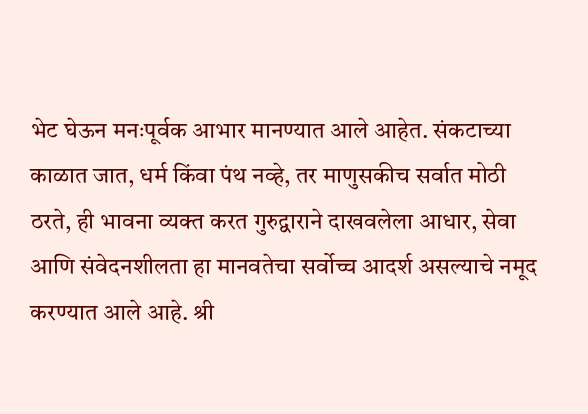भेट घेऊन मनःपूर्वक आभार मानण्यात आले आहेत. संकटाच्या काळात जात, धर्म किंवा पंथ नव्हे, तर माणुसकीच सर्वात मोठी ठरते, ही भावना व्यक्त करत गुरुद्वाराने दाखवलेला आधार, सेवा आणि संवेदनशीलता हा मानवतेचा सर्वोच्च आदर्श असल्याचे नमूद करण्यात आले आहे. श्री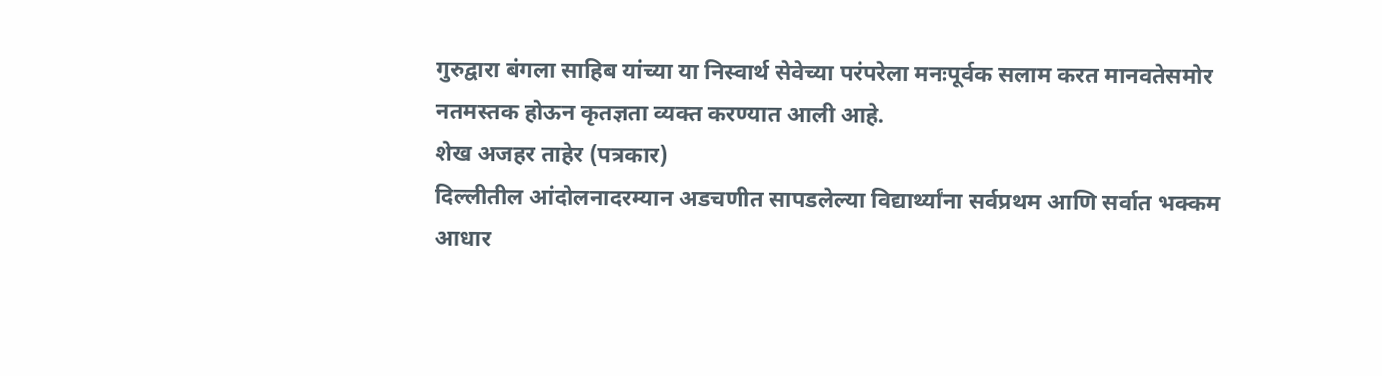गुरुद्वारा बंगला साहिब यांच्या या निस्वार्थ सेवेच्या परंपरेला मनःपूर्वक सलाम करत मानवतेसमोर नतमस्तक होऊन कृतज्ञता व्यक्त करण्यात आली आहे.
शेख अजहर ताहेर (पत्रकार)
दिल्लीतील आंदोलनादरम्यान अडचणीत सापडलेल्या विद्यार्थ्यांना सर्वप्रथम आणि सर्वात भक्कम आधार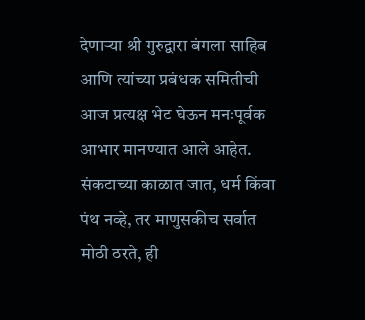देणाऱ्या श्री गुरुद्वारा बंगला साहिब आणि त्यांच्या प्रबंधक समितीची आज प्रत्यक्ष भेट घेऊन मनःपूर्वक आभार मानण्यात आले आहेत. संकटाच्या काळात जात, धर्म किंवा पंथ नव्हे, तर माणुसकीच सर्वात मोठी ठरते, ही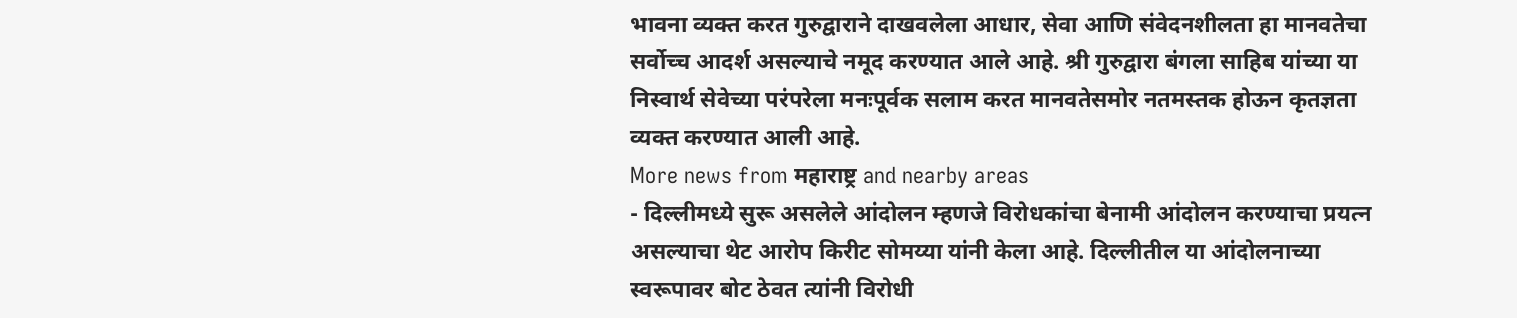भावना व्यक्त करत गुरुद्वाराने दाखवलेला आधार, सेवा आणि संवेदनशीलता हा मानवतेचा सर्वोच्च आदर्श असल्याचे नमूद करण्यात आले आहे. श्री गुरुद्वारा बंगला साहिब यांच्या या निस्वार्थ सेवेच्या परंपरेला मनःपूर्वक सलाम करत मानवतेसमोर नतमस्तक होऊन कृतज्ञता व्यक्त करण्यात आली आहे.
More news from महाराष्ट्र and nearby areas
- दिल्लीमध्ये सुरू असलेले आंदोलन म्हणजे विरोधकांचा बेनामी आंदोलन करण्याचा प्रयत्न असल्याचा थेट आरोप किरीट सोमय्या यांनी केला आहे. दिल्लीतील या आंदोलनाच्या स्वरूपावर बोट ठेवत त्यांनी विरोधी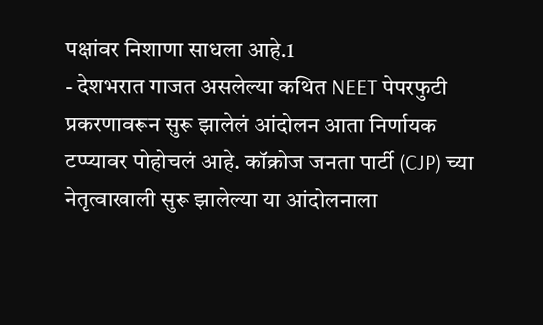पक्षांवर निशाणा साधला आहे.1
- देशभरात गाजत असलेल्या कथित NEET पेपरफुटी प्रकरणावरून सुरू झालेलं आंदोलन आता निर्णायक टप्प्यावर पोहोचलं आहे. कॉक्रोज जनता पार्टी (CJP) च्या नेतृत्वाखाली सुरू झालेल्या या आंदोलनाला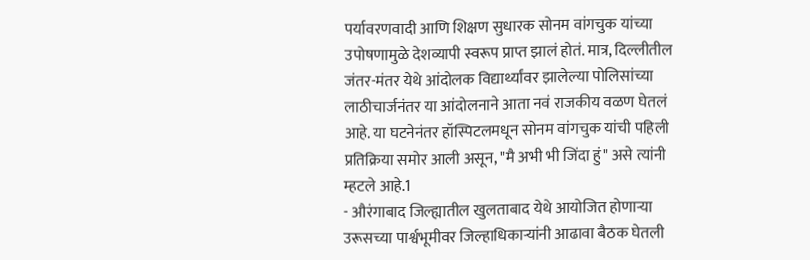पर्यावरणवादी आणि शिक्षण सुधारक सोनम वांगचुक यांच्या उपोषणामुळे देशव्यापी स्वरूप प्राप्त झालं होतं. मात्र, दिल्लीतील जंतर-मंतर येथे आंदोलक विद्यार्थ्यांवर झालेल्या पोलिसांच्या लाठीचार्जनंतर या आंदोलनाने आता नवं राजकीय वळण घेतलं आहे. या घटनेनंतर हॉस्पिटलमधून सोनम वांगचुक यांची पहिली प्रतिक्रिया समोर आली असून, "मै अभी भी जिंदा हुं" असे त्यांनी म्हटले आहे.1
- औरंगाबाद जिल्ह्यातील खुलताबाद येथे आयोजित होणाऱ्या उरूसच्या पार्श्वभूमीवर जिल्हाधिकाऱ्यांनी आढावा बैठक घेतली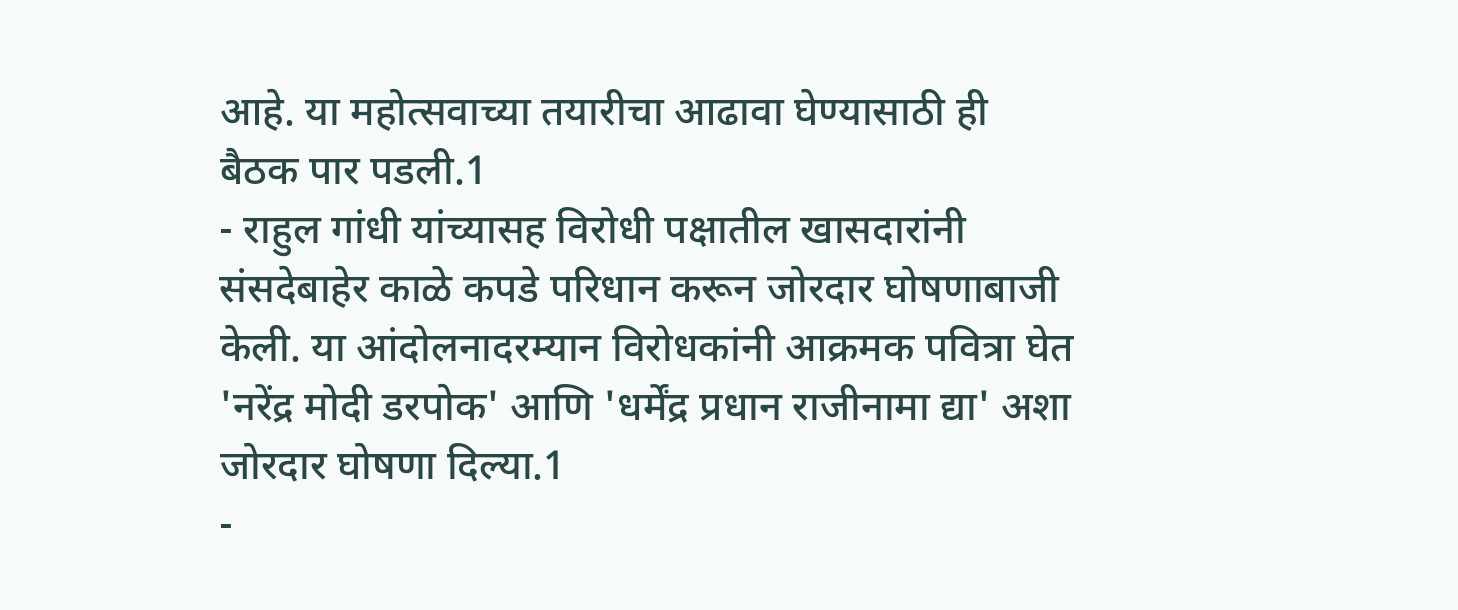आहे. या महोत्सवाच्या तयारीचा आढावा घेण्यासाठी ही बैठक पार पडली.1
- राहुल गांधी यांच्यासह विरोधी पक्षातील खासदारांनी संसदेबाहेर काळे कपडे परिधान करून जोरदार घोषणाबाजी केली. या आंदोलनादरम्यान विरोधकांनी आक्रमक पवित्रा घेत 'नरेंद्र मोदी डरपोक' आणि 'धर्मेंद्र प्रधान राजीनामा द्या' अशा जोरदार घोषणा दिल्या.1
-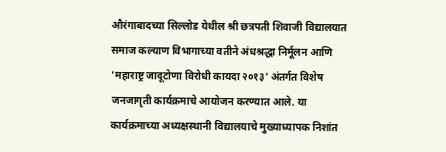औरंगाबादच्या सिल्लोड येथील श्री छत्रपती शिवाजी विद्यालयात समाज कल्याण विभागाच्या वतीने अंधश्रद्धा निर्मूलन आणि 'महाराष्ट्र जादूटोणा विरोधी कायदा २०१३' अंतर्गत विशेष जनजागृती कार्यक्रमाचे आयोजन करण्यात आले. या कार्यक्रमाच्या अध्यक्षस्थानी विद्यालयाचे मुख्याध्यापक निशांत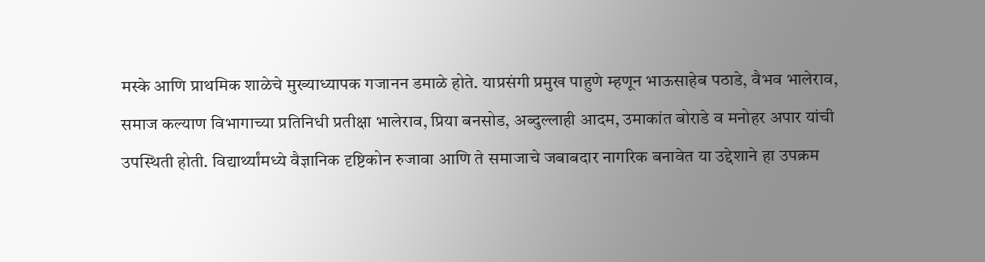मस्के आणि प्राथमिक शाळेचे मुख्याध्यापक गजानन डमाळे होते. याप्रसंगी प्रमुख पाहुणे म्हणून भाऊसाहेब पठाडे, वैभव भालेराव, समाज कल्याण विभागाच्या प्रतिनिधी प्रतीक्षा भालेराव, प्रिया बनसोड, अब्दुल्लाही आदम, उमाकांत बोराडे व मनोहर अपार यांची उपस्थिती होती. विद्यार्थ्यांमध्ये वैज्ञानिक दृष्टिकोन रुजावा आणि ते समाजाचे जबाबदार नागरिक बनावेत या उद्देशाने हा उपक्रम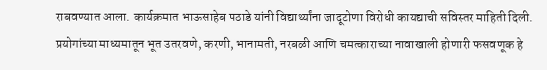राबवण्यात आला. कार्यक्रमात भाऊसाहेब पठाडे यांनी विद्यार्थ्यांना जादूटोणा विरोधी कायद्याची सविस्तर माहिती दिली. प्रयोगांच्या माध्यमातून भूत उतरवणे, करणी, भानामती, नरबळी आणि चमत्काराच्या नावाखाली होणारी फसवणूक हे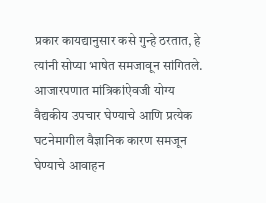प्रकार कायद्यानुसार कसे गुन्हे ठरतात, हे त्यांनी सोप्या भाषेत समजावून सांगितले. आजारपणात मांत्रिकांऐवजी योग्य वैद्यकीय उपचार घेण्याचे आणि प्रत्येक घटनेमागील वैज्ञानिक कारण समजून घेण्याचे आवाहन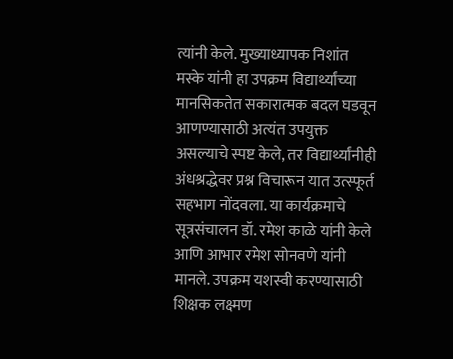त्यांनी केले. मुख्याध्यापक निशांत मस्के यांनी हा उपक्रम विद्यार्थ्यांच्या मानसिकतेत सकारात्मक बदल घडवून आणण्यासाठी अत्यंत उपयुक्त असल्याचे स्पष्ट केले, तर विद्यार्थ्यांनीही अंधश्रद्धेवर प्रश्न विचारून यात उत्स्फूर्त सहभाग नोंदवला. या कार्यक्रमाचे सूत्रसंचालन डॉ. रमेश काळे यांनी केले आणि आभार रमेश सोनवणे यांनी मानले. उपक्रम यशस्वी करण्यासाठी शिक्षक लक्ष्मण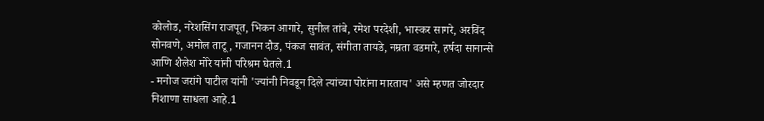कोलोड, नरेशसिंग राजपूत, भिकन आगारे, सुनील तांबे, रमेश परदेशी, भास्कर सागरे, अरविंद सोनवणे, अमोल ताटू, गजानन दौड, पंकज सावंत, संगीता तायडे, नम्रता वडमारे, हर्षदा सानान्से आणि शैलेश मोरे यांनी परिश्रम घेतले.1
- मनोज जरांगे पाटील यांनी 'ज्यांनी निवडून दिले त्यांच्या पोरांना मारताय' असे म्हणत जोरदार निशाणा साधला आहे.1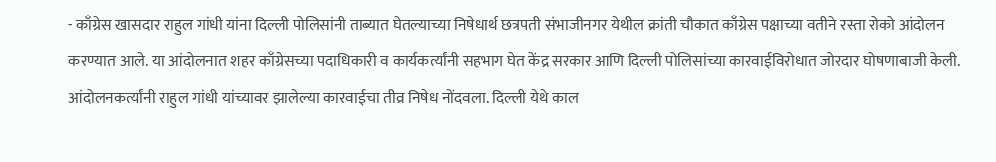- काँग्रेस खासदार राहुल गांधी यांना दिल्ली पोलिसांनी ताब्यात घेतल्याच्या निषेधार्थ छत्रपती संभाजीनगर येथील क्रांती चौकात काँग्रेस पक्षाच्या वतीने रस्ता रोको आंदोलन करण्यात आले. या आंदोलनात शहर काँग्रेसच्या पदाधिकारी व कार्यकर्त्यांनी सहभाग घेत केंद्र सरकार आणि दिल्ली पोलिसांच्या कारवाईविरोधात जोरदार घोषणाबाजी केली. आंदोलनकर्त्यांनी राहुल गांधी यांच्यावर झालेल्या कारवाईचा तीव्र निषेध नोंदवला. दिल्ली येथे काल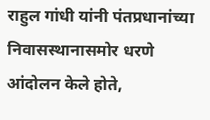राहुल गांधी यांनी पंतप्रधानांच्या निवासस्थानासमोर धरणे आंदोलन केले होते,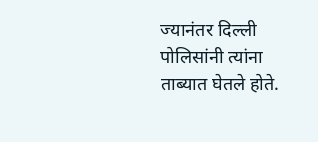ज्यानंतर दिल्ली पोलिसांनी त्यांना ताब्यात घेतले होते.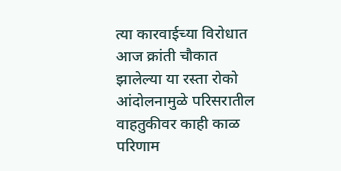त्या कारवाईच्या विरोधात आज क्रांती चौकात झालेल्या या रस्ता रोको आंदोलनामुळे परिसरातील वाहतुकीवर काही काळ परिणाम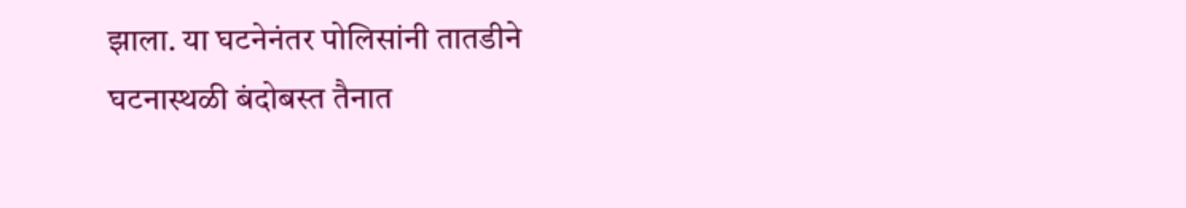झाला. या घटनेनंतर पोलिसांनी तातडीने घटनास्थळी बंदोबस्त तैनात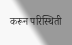करून परिस्थिती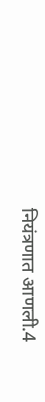नियंत्रणात आणली.4